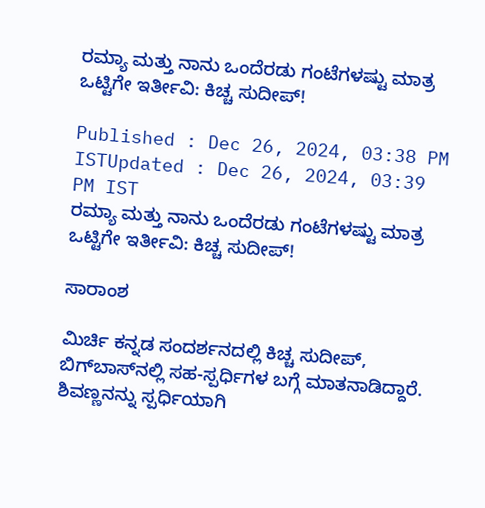ರಮ್ಯಾ ಮತ್ತು ನಾನು ಒಂದೆರಡು ಗಂಟೆಗಳಷ್ಟು ಮಾತ್ರ ಒಟ್ಟಿಗೇ ಇರ್ತೀವಿ: ಕಿಚ್ಚ ಸುದೀಪ್!

Published : Dec 26, 2024, 03:38 PM ISTUpdated : Dec 26, 2024, 03:39 PM IST
ರಮ್ಯಾ ಮತ್ತು ನಾನು ಒಂದೆರಡು ಗಂಟೆಗಳಷ್ಟು ಮಾತ್ರ ಒಟ್ಟಿಗೇ ಇರ್ತೀವಿ: ಕಿಚ್ಚ ಸುದೀಪ್!

ಸಾರಾಂಶ

ಮಿರ್ಚಿ ಕನ್ನಡ ಸಂದರ್ಶನದಲ್ಲಿ ಕಿಚ್ಚ ಸುದೀಪ್, ಬಿಗ್‌ಬಾಸ್‌ನಲ್ಲಿ ಸಹ-ಸ್ಪರ್ಧಿಗಳ ಬಗ್ಗೆ ಮಾತನಾಡಿದ್ದಾರೆ. ಶಿವಣ್ಣನನ್ನು ಸ್ಪರ್ಧಿಯಾಗಿ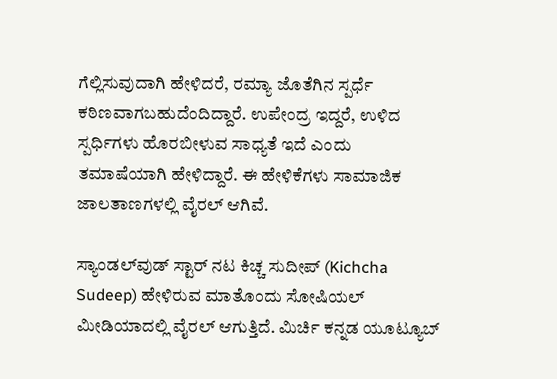ಗೆಲ್ಲಿಸುವುದಾಗಿ ಹೇಳಿದರೆ, ರಮ್ಯಾ ಜೊತೆಗಿನ ಸ್ಪರ್ಧೆ ಕಠಿಣವಾಗಬಹುದೆಂದಿದ್ದಾರೆ. ಉಪೇಂದ್ರ ಇದ್ದರೆ, ಉಳಿದ ಸ್ಪರ್ಧಿಗಳು ಹೊರಬೀಳುವ ಸಾಧ್ಯತೆ ಇದೆ ಎಂದು ತಮಾಷೆಯಾಗಿ ಹೇಳಿದ್ದಾರೆ. ಈ ಹೇಳಿಕೆಗಳು ಸಾಮಾಜಿಕ ಜಾಲತಾಣಗಳಲ್ಲಿ ವೈರಲ್ ಆಗಿವೆ.

ಸ್ಯಾಂಡಲ್‌ವುಡ್ ಸ್ಟಾರ್ ನಟ ಕಿಚ್ಚ ಸುದೀಪ್ (Kichcha Sudeep) ಹೇಳಿರುವ ಮಾತೊಂದು ಸೋಷಿಯಲ್ ಮೀಡಿಯಾದಲ್ಲಿ ವೈರಲ್ ಆಗುತ್ತಿದೆ. ಮಿರ್ಚಿ ಕನ್ನಡ ಯೂಟ್ಯೂಬ್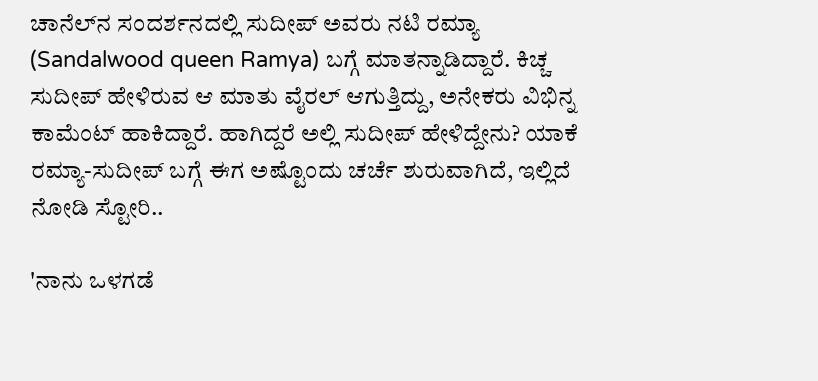ಚಾನೆಲ್‌ನ ಸಂದರ್ಶನದಲ್ಲಿ ಸುದೀಪ್ ಅವರು ನಟಿ ರಮ್ಯಾ (Sandalwood queen Ramya) ಬಗ್ಗೆ ಮಾತನ್ನಾಡಿದ್ದಾರೆ. ಕಿಚ್ಚ ಸುದೀಪ್ ಹೇಳಿರುವ ಆ ಮಾತು ವೈರಲ್ ಆಗುತ್ತಿದ್ದು, ಅನೇಕರು ವಿಭಿನ್ನ ಕಾಮೆಂಟ್ ಹಾಕಿದ್ದಾರೆ. ಹಾಗಿದ್ದರೆ ಅಲ್ಲಿ ಸುದೀಪ್ ಹೇಳಿದ್ದೇನು? ಯಾಕೆ ರಮ್ಯಾ-ಸುದೀಪ್ ಬಗ್ಗೆ ಈಗ ಅಷ್ಟೊಂದು ಚರ್ಚೆ ಶುರುವಾಗಿದೆ, ಇಲ್ಲಿದೆ ನೋಡಿ ಸ್ಟೋರಿ..

'ನಾನು ಒಳಗಡೆ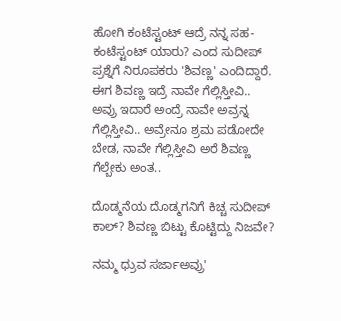ಹೋಗಿ ಕಂಟೆಸ್ಟಂಟ್ ಆದ್ರೆ ನನ್ನ ಸಹ-ಕಂಟೆಸ್ಟಂಟ್ ಯಾರು? ಎಂದ ಸುದೀಪ್ ಪ್ರಶ್ನೆಗೆ ನಿರೂಪಕರು 'ಶಿವಣ್ಣ' ಎಂದಿದ್ದಾರೆ. ಈಗ ಶಿವಣ್ಣ ಇದ್ರೆ ನಾವೇ ಗೆಲ್ಲಿಸ್ತೀವಿ.. ಅವ್ರು ಇದಾರೆ ಅಂದ್ರೆ ನಾವೇ ಅವ್ರನ್ನ ಗೆಲ್ಲಿಸ್ತೀವಿ.. ಅವ್ರೇನೂ ಶ್ರಮ ಪಡೋದೇ ಬೇಡ, ನಾವೇ ಗೆಲ್ಲಿಸ್ತೀವಿ ಅರೆ ಶಿವಣ್ಣ ಗೆಲ್ಬೇಕು ಅಂತ..

ದೊಡ್ಮನೆಯ ದೊಡ್ಮಗನಿಗೆ ಕಿಚ್ಚ ಸುದೀಪ್‌ ಕಾಲ್? ಶಿವಣ್ಣ ಬಿಟ್ಟು ಕೊಟ್ಟಿದ್ದು ನಿಜವೇ?

ನಮ್ಮ ಧ್ರುವ ಸರ್ಜಾಅವ್ರು'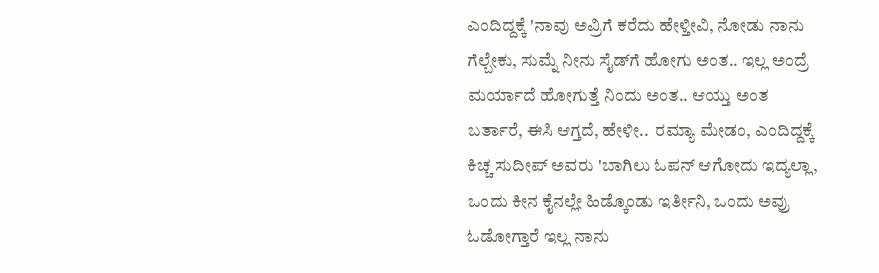ಎಂದಿದ್ದಕ್ಕೆ 'ನಾವು ಅವ್ರಿಗೆ ಕರೆದು ಹೇಳ್ತೀವಿ, ನೋಡು ನಾನು ಗೆಲ್ಬೇಕು, ಸುಮ್ನೆ ನೀನು ಸೈಡ್‌ಗೆ ಹೋಗು ಅಂತ.. ಇಲ್ಲ ಅಂದ್ರೆ ಮರ್ಯಾದೆ ಹೋಗುತ್ತೆ ನಿಂದು ಅಂತ.. ಆಯ್ತು ಅಂತ ಬರ್ತಾರೆ, ಈಸಿ ಆಗ್ತದೆ, ಹೇಳೀ..  ರಮ್ಯಾ ಮೇಡಂ, ಎಂದಿದ್ದಕ್ಕೆ ಕಿಚ್ಚ ಸುದೀಪ್ ಅವರು 'ಬಾಗಿಲು ಓಪನ್ ಆಗೋದು ಇದ್ಯಲ್ಲಾ, ಒಂದು ಕೀನ ಕೈನಲ್ಲೇ ಹಿಡ್ಕೊಂಡು ಇರ್ತೀನಿ, ಒಂದು ಅವ್ರು ಓಡೋಗ್ತಾರೆ ಇಲ್ಲ ನಾನು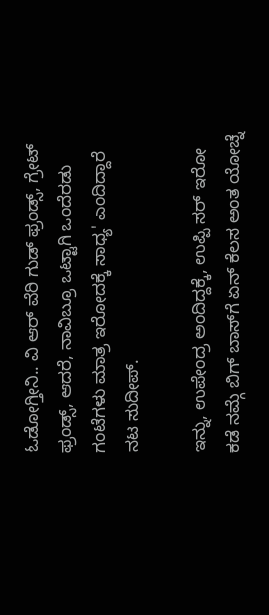ಓಡೋಗ್ತೀನಿ.. ವಿ ಆರ್ ವೆರಿ ಗುಡ್ ಫ್ರಂಡ್ಸ್‌, ಗ್ರೇಟ್ ಫ್ರಂಡ್ಸ್‌, ಆದರೆ, ನಾವಿಬ್ರೂ ಒಟ್ಟಾಗಿ ಒಂದೆರಡು ಗಂಟೆಗಳು ಮಾತ್ರ ಇರೋದಕ್ಕೆ ಸಾಧ್ಯ' ಎಂದಿದ್ದಾರೆ ನಟ ಸುದೀಪ್.

ಇನ್ನು, ಉಪೇಂದ್ರ ಅಂದಿದ್ದಕ್ಕೆ, ಉಪ್ಪಿ ಸರ್ ಇರೋ ಕಡೆ ನಮ್ಗೆ ಬಿಗ್ ಬಾಸ್‌ಗೆ ಏನ್ ಕೆಲಸ ಅಂತ ಯೋಚ್ನೆ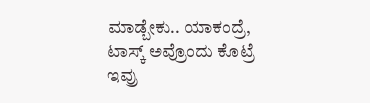ಮಾಡ್ಬೇಕು.. ಯಾಕಂದ್ರೆ, ಟಾಸ್ಕ್ ಅವ್ರೊಂದು ಕೊಟ್ರೆ ಇವ್ರು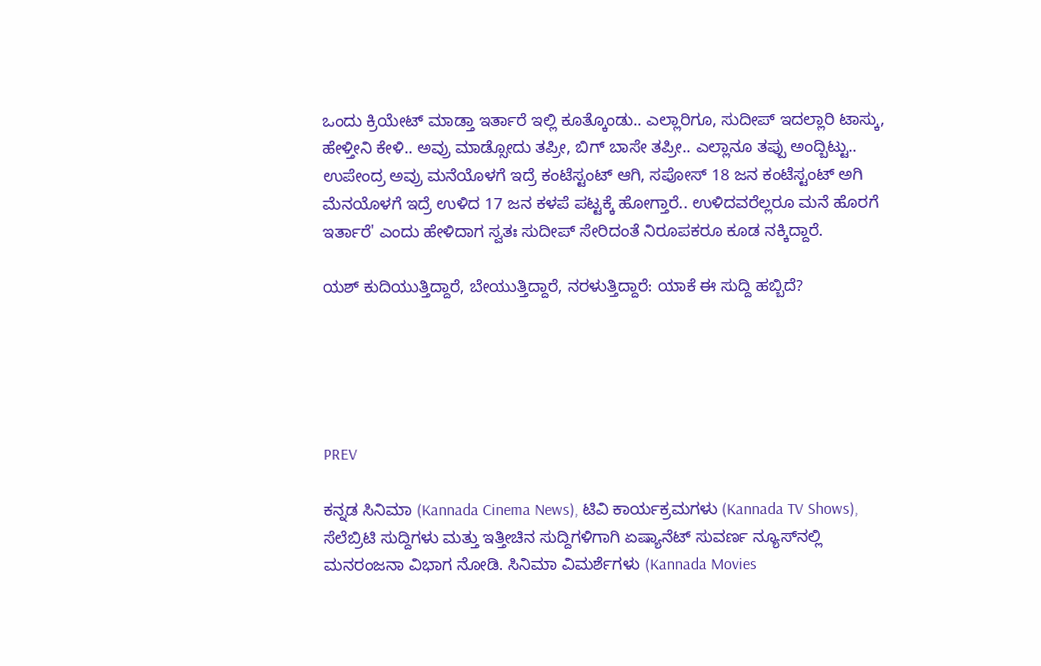ಒಂದು ಕ್ರಿಯೇಟ್ ಮಾಡ್ತಾ ಇರ್ತಾರೆ ಇಲ್ಲಿ ಕೂತ್ಕೊಂಡು.. ಎಲ್ಲಾರಿಗೂ, ಸುದೀಪ್ ಇದಲ್ಲಾರಿ ಟಾಸ್ಕು, ಹೇಳ್ತೀನಿ ಕೇಳಿ.. ಅವ್ರು ಮಾಡ್ಸೋದು ತಪ್ರೀ, ಬಿಗ್ ಬಾಸೇ ತಪ್ರೀ.. ಎಲ್ಲಾನೂ ತಪ್ಪು ಅಂದ್ಬಿಟ್ಟು.. ಉಪೇಂದ್ರ ಅವ್ರು ಮನೆಯೊಳಗೆ ಇದ್ರೆ ಕಂಟೆಸ್ಟಂಟ್ ಆಗಿ, ಸಪೋಸ್ 18 ಜನ ಕಂಟೆಸ್ಟಂಟ್ ಅಗಿ ಮೆನಯೊಳಗೆ ಇದ್ರೆ ಉಳಿದ 17 ಜನ ಕಳಪೆ ಪಟ್ಟಕ್ಕೆ ಹೋಗ್ತಾರೆ.. ಉಳಿದವರೆಲ್ಲರೂ ಮನೆ ಹೊರಗೆ ಇರ್ತಾರೆ' ಎಂದು ಹೇಳಿದಾಗ ಸ್ವತಃ ಸುದೀಪ್ ಸೇರಿದಂತೆ ನಿರೂಪಕರೂ ಕೂಡ ನಕ್ಕಿದ್ದಾರೆ.

ಯಶ್ ಕುದಿಯುತ್ತಿದ್ದಾರೆ, ಬೇಯುತ್ತಿದ್ದಾರೆ, ನರಳುತ್ತಿದ್ದಾರೆ: ಯಾಕೆ ಈ ಸುದ್ದಿ ಹಬ್ಬಿದೆ?





PREV

ಕನ್ನಡ ಸಿನಿಮಾ (Kannada Cinema News), ಟಿವಿ ಕಾರ್ಯಕ್ರಮಗಳು (Kannada TV Shows), ಸೆಲೆಬ್ರಿಟಿ ಸುದ್ದಿಗಳು ಮತ್ತು ಇತ್ತೀಚಿನ ಸುದ್ದಿಗಳಿಗಾಗಿ ಏಷ್ಯಾನೆಟ್ ಸುವರ್ಣ ನ್ಯೂಸ್‌ನಲ್ಲಿ ಮನರಂಜನಾ ವಿಭಾಗ ನೋಡಿ. ಸಿನಿಮಾ ವಿಮರ್ಶೆಗಳು (Kannada Movies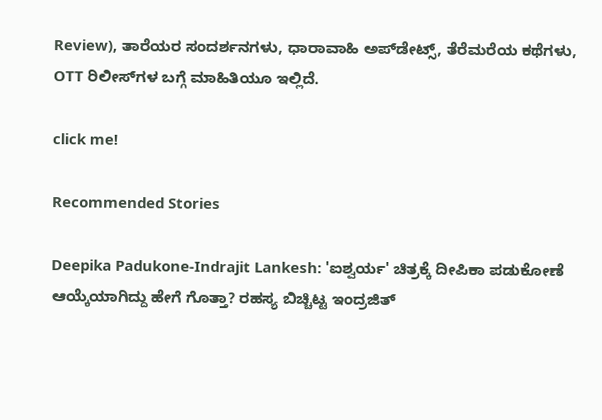Review), ತಾರೆಯರ ಸಂದರ್ಶನಗಳು, ಧಾರಾವಾಹಿ ಅಪ್‌ಡೇಟ್ಸ್‌, ತೆರೆಮರೆಯ ಕಥೆಗಳು, OTT ರಿಲೀಸ್‌ಗಳ ಬಗ್ಗೆ ಮಾಹಿತಿಯೂ ಇಲ್ಲಿದೆ.

click me!

Recommended Stories

Deepika Padukone-Indrajit Lankesh: 'ಐಶ್ವರ್ಯ' ಚಿತ್ರಕ್ಕೆ ದೀಪಿಕಾ ಪಡುಕೋಣೆ ಆಯ್ಕೆಯಾಗಿದ್ದು ಹೇಗೆ ಗೊತ್ತಾ? ರಹಸ್ಯ ಬಿಚ್ಚಿಟ್ಟ ಇಂದ್ರಜಿತ್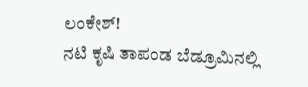ಲಂಕೇಶ್!
ನಟಿ ಕೃಷಿ ತಾಪಂಡ ಬೆಡ್ರೂಮಿನಲ್ಲಿ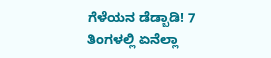ಗೆಳೆಯನ ಡೆಡ್ಬಾಡಿ! 7 ತಿಂಗಳಲ್ಲಿ ಏನೆಲ್ಲಾ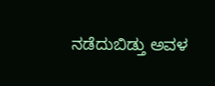ನಡೆದುಬಿಡ್ತು ಅವಳ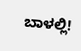ಬಾಳಲ್ಲಿ!